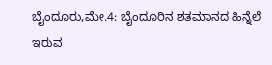ಬೈಂದೂರು,ಮೇ.4: ಬೈಂದೂರಿನ ಶತಮಾನದ ಹಿನ್ನೆಲೆ ಇರುವ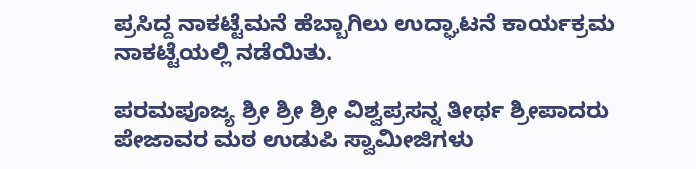ಪ್ರಸಿದ್ದ ನಾಕಟ್ಟೆಮನೆ ಹೆಬ್ಬಾಗಿಲು ಉದ್ಘಾಟನೆ ಕಾರ್ಯಕ್ರಮ ನಾಕಟ್ಟೆಯಲ್ಲಿ ನಡೆಯಿತು.

ಪರಮಪೂಜ್ಯ ಶ್ರೀ ಶ್ರೀ ಶ್ರೀ ವಿಶ್ವಪ್ರಸನ್ನ ತೀರ್ಥ ಶ್ರೀಪಾದರು ಪೇಜಾವರ ಮಠ ಉಡುಪಿ ಸ್ವಾಮೀಜಿಗಳು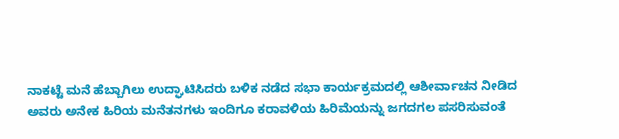ನಾಕಟ್ಟೆ ಮನೆ ಹೆಬ್ಬಾಗಿಲು ಉದ್ಘಾಟಿಸಿದರು ಬಳಿಕ ನಡೆದ ಸಭಾ ಕಾರ್ಯಕ್ರಮದಲ್ಲಿ ಆಶೀರ್ವಾಚನ ನೀಡಿದ ಅವರು ಅನೇಕ ಹಿರಿಯ ಮನೆತನಗಳು ಇಂದಿಗೂ ಕರಾವಳಿಯ ಹಿರಿಮೆಯನ್ನು ಜಗದಗಲ ಪಸರಿಸುವಂತೆ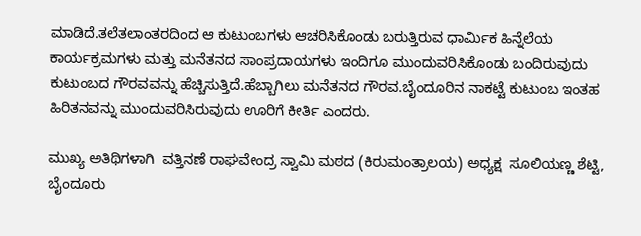ಮಾಡಿದೆ.ತಲೆತಲಾಂತರದಿಂದ ಆ ಕುಟುಂಬಗಳು ಆಚರಿಸಿಕೊಂಡು ಬರುತ್ತಿರುವ ಧಾರ್ಮಿಕ ಹಿನ್ನೆಲೆಯ ಕಾರ್ಯಕ್ರಮಗಳು ಮತ್ತು ಮನೆತನದ ಸಾಂಪ್ರದಾಯಗಳು ಇಂದಿಗೂ ಮುಂದುವರಿಸಿಕೊಂಡು ಬಂದಿರುವುದು ಕುಟುಂಬದ ಗೌರವವನ್ನು ಹೆಚ್ಚಿಸುತ್ತಿದೆ.ಹೆಬ್ಬಾಗಿಲು ಮನೆತನದ ಗೌರವ.ಬೈಂದೂರಿನ ನಾಕಟ್ಟೆ ಕುಟುಂಬ ಇಂತಹ ಹಿರಿತನವನ್ನು ಮುಂದುವರಿಸಿರುವುದು ಊರಿಗೆ ಕೀರ್ತಿ ಎಂದರು.

ಮುಖ್ಯ ಅತಿಥಿಗಳಾಗಿ  ವತ್ತಿನಣೆ ರಾಘವೇಂದ್ರ ಸ್ವಾಮಿ ಮಠದ (ಕಿರುಮಂತ್ರಾಲಯ) ಅಧ್ಯಕ್ಷ  ಸೂಲಿಯಣ್ಣ ಶೆಟ್ಟಿ, ಬೈಂದೂರು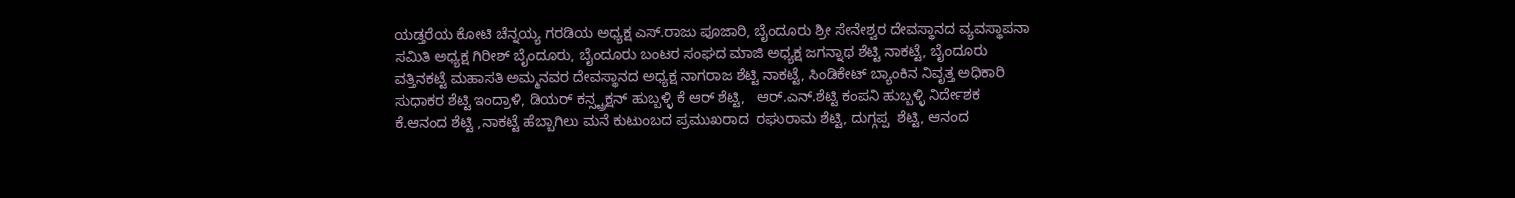ಯಡ್ತರೆಯ ಕೋಟಿ ಚೆನ್ನಯ್ಯ ಗರಡಿಯ ಅಧ್ಯಕ್ಷ ಎಸ್.ರಾಜು ಪೂಜಾರಿ, ಬೈಂದೂರು ಶ್ರೀ ಸೇನೇಶ್ವರ ದೇವಸ್ಥಾನದ ವ್ಯವಸ್ಥಾಪನಾ ಸಮಿತಿ ಅಧ್ಯಕ್ಷ ಗಿರೀಶ್ ಬೈಂದೂರು, ಬೈಂದೂರು ಬಂಟರ ಸಂಘದ ಮಾಜಿ ಅಧ್ಯಕ್ಷ ಜಗನ್ನಾಥ ಶೆಟ್ಟಿ ನಾಕಟ್ಟೆ, ಬೈಂದೂರು ವತ್ತಿನಕಟ್ಟೆ ಮಹಾಸತಿ ಅಮ್ಮನವರ ದೇವಸ್ಥಾನದ ಅಧ್ಯಕ್ಷ ನಾಗರಾಜ ಶೆಟ್ಟಿ ನಾಕಟ್ಟೆ, ಸಿಂಡಿಕೇಟ್ ಬ್ಯಾಂಕಿನ ನಿವೃತ್ತ ಅಧಿಕಾರಿ ಸುಧಾಕರ ಶೆಟ್ಟಿ ಇಂದ್ರಾಳಿ, ಡಿಯರ್ ಕನ್ಸ್ಟ್ರಕ್ಷನ್ ಹುಬ್ಬಳ್ಳಿ ಕೆ ಆರ್ ಶೆಟ್ಟಿ,   ಆರ್.ಎನ್.ಶೆಟ್ಟಿ ಕಂಪನಿ ಹುಬ್ಬಳ್ಳಿ ನಿರ್ದೇಶಕ ಕೆ.ಆನಂದ ಶೆಟ್ಟಿ ,ನಾಕಟ್ಟೆ ಹೆಬ್ಬಾಗಿಲು ಮನೆ ಕುಟುಂಬದ ಪ್ರಮುಖರಾದ  ರಘುರಾಮ ಶೆಟ್ಟಿ, ದುಗ್ಗಪ್ಪ  ಶೆಟ್ಟಿ, ಆನಂದ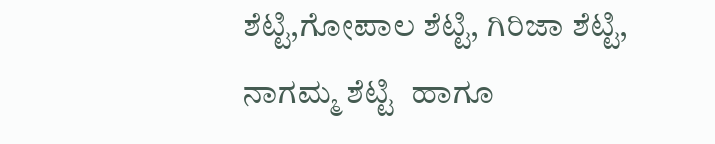ಶೆಟ್ಟಿ,ಗೋಪಾಲ ಶೆಟ್ಟಿ, ಗಿರಿಜಾ ಶೆಟ್ಟಿ, ನಾಗಮ್ಮ ಶೆಟ್ಟಿ  ಹಾಗೂ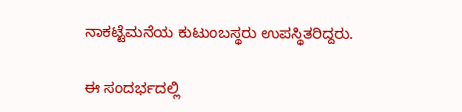ನಾಕಟ್ಟೆಮನೆಯ ಕುಟುಂಬಸ್ಥರು ಉಪಸ್ಥಿತರಿದ್ದರು.

ಈ ಸಂದರ್ಭದಲ್ಲಿ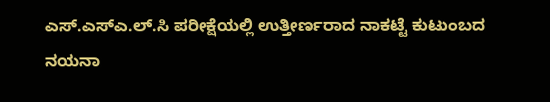ಎಸ್.ಎಸ್ಎ.ಲ್.ಸಿ ಪರೀಕ್ಷೆಯಲ್ಲಿ ಉತ್ತೀರ್ಣರಾದ ನಾಕಟ್ಟೆ ಕುಟುಂಬದ ನಯನಾ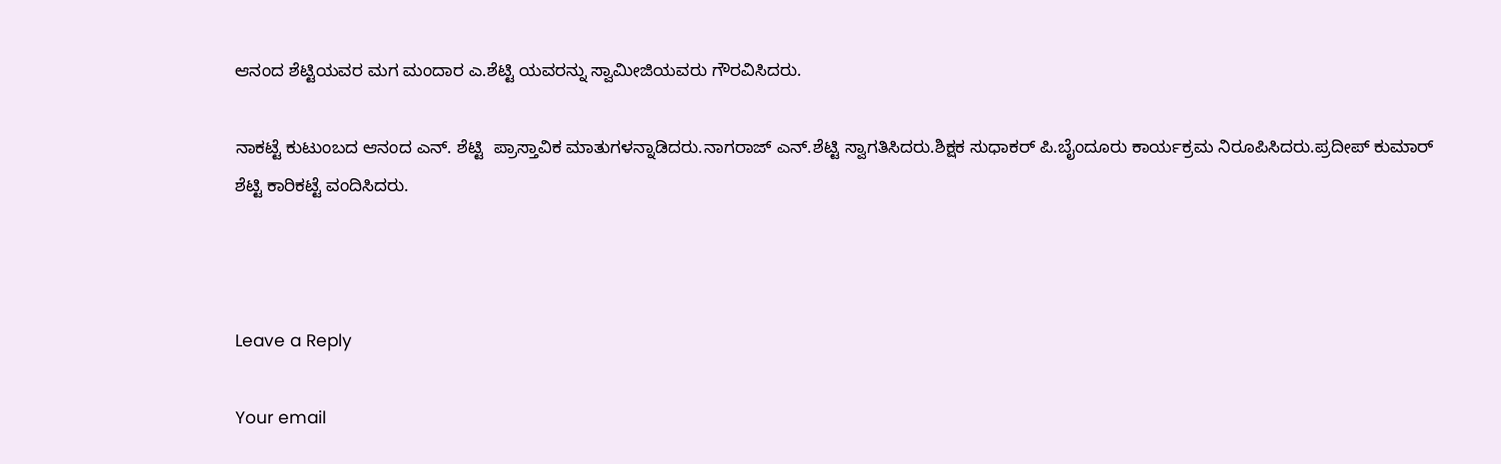ಆನಂದ ಶೆಟ್ಟಿಯವರ ಮಗ ಮಂದಾರ ಎ.ಶೆಟ್ಟಿ ಯವರನ್ನು ಸ್ವಾಮೀಜಿಯವರು ಗೌರವಿಸಿದರು.

ನಾಕಟ್ಟೆ ಕುಟುಂಬದ ಆನಂದ ಎನ್. ಶೆಟ್ಟಿ  ಪ್ರಾಸ್ತಾವಿಕ ಮಾತುಗಳನ್ನಾಡಿದರು.ನಾಗರಾಜ್ ಎನ್.ಶೆಟ್ಟಿ ಸ್ವಾಗತಿಸಿದರು.ಶಿಕ್ಷಕ ಸುಧಾಕರ್ ಪಿ.ಬೈಂದೂರು ಕಾರ್ಯಕ್ರಮ ನಿರೂಪಿಸಿದರು.ಪ್ರದೀಪ್ ಕುಮಾರ್ ಶೆಟ್ಟಿ ಕಾರಿಕಟ್ಟೆ ವಂದಿಸಿದರು.



Leave a Reply

Your email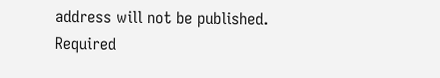address will not be published. Required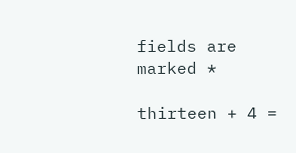fields are marked *

thirteen + 4 =